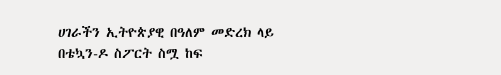ሀገራችን ኢትዮጵያዊ በዓለም መድረክ ላይ በቴኳን-ዶ ስፖርት ስሟ ከፍ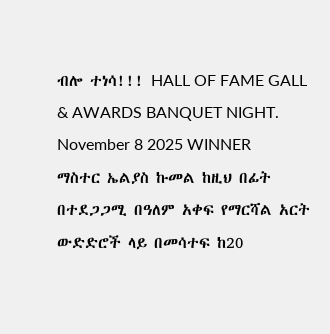ብሎ ተነሳ!!! HALL OF FAME GALL & AWARDS BANQUET NIGHT. November 8 2025 WINNER
ማስተር ኤልያስ ኩመል ከዚህ በፊት በተደጋጋሚ በዓለም አቀፍ የማርሻል አርት ውድድሮች ላይ በመሳተፍ ከ20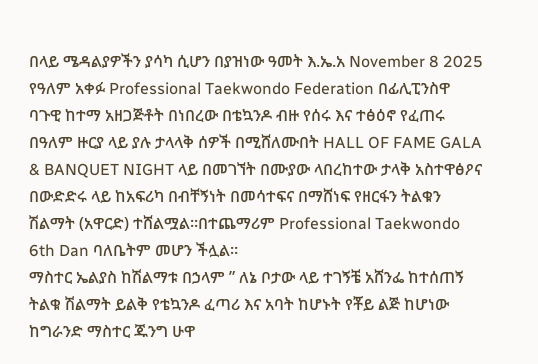በላይ ሜዳልያዎችን ያሳካ ሲሆን በያዝነው ዓመት እ.ኤ.አ November 8 2025 የዓለም አቀፉ Professional Taekwondo Federation በፊሊፒንስዋ ባጉዊ ከተማ አዘጋጅቶት በነበረው በቴኳንዶ ብዙ የሰሩ እና ተፅዕኖ የፈጠሩ በዓለም ዙርያ ላይ ያሉ ታላላቅ ሰዎች በሚሸለሙበት HALL OF FAME GALA & BANQUET NIGHT ላይ በመገኘት በሙያው ላበረከተው ታላቅ አስተዋፅዖና በውድድሩ ላይ ከአፍሪካ በብቸኝነት በመሳተፍና በማሸነፍ የዘርፋን ትልቁን ሽልማት (አዋርድ) ተሸልሟል።በተጨማሪም Professional Taekwondo 6th Dan ባለቤትም መሆን ችሏል።
ማስተር ኤልያስ ከሽልማቱ በኃላም ” ለኔ ቦታው ላይ ተገኝቼ አሸንፌ ከተሰጠኝ ትልቁ ሽልማት ይልቅ የቴኳንዶ ፈጣሪ እና አባት ከሆኑት የቾይ ልጅ ከሆነው ከግራንድ ማስተር ጁንግ ሁዋ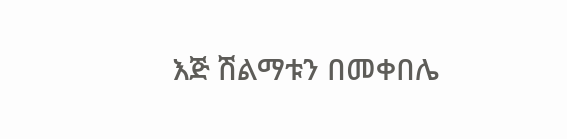እጅ ሽልማቱን በመቀበሌ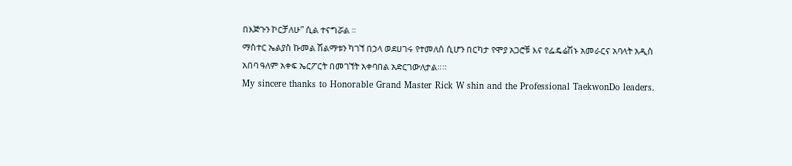በእጅጉን ኮርቻለሁ” ሲል ተናግሯል ።
ማስተር ኤልያስ ኩመል ሽልማቱን ካገኘ በኃላ ወደሀገሩ የተመለሰ ሲሆን በርካታ የሞያ አጋሮቹ እና የፌዴሬሽኑ አመራርና አባላት አዲስ አበባ ዓለም አቀፍ ኤርፖርት በመገኘት አቀባበል አድርገውለታል።።
My sincere thanks to Honorable Grand Master Rick W shin and the Professional TaekwonDo leaders.